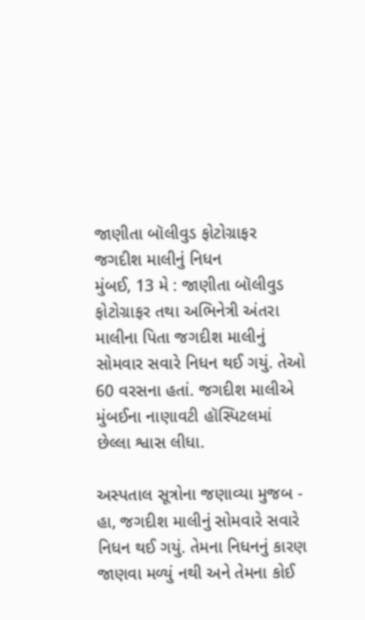જાણીતા બૉલીવુડ ફોટોગ્રાફર જગદીશ માલીનું નિધન
મુંબઈ, 13 મે : જાણીતા બૉલીવુડ ફોટોગ્રાફર તથા અભિનેત્રી અંતરા માલીના પિતા જગદીશ માલીનું સોમવાર સવારે નિધન થઈ ગયું. તેઓ 60 વરસના હતાં. જગદીશ માલીએ મુંબઈના નાણાવટી હૉસ્પિટલમાં છેલ્લા શ્વાસ લીધા.

અસ્પતાલ સૂત્રોના જણાવ્યા મુજબ - હા, જગદીશ માલીનું સોમવારે સવારે નિધન થઈ ગયું. તેમના નિધનનું કારણ જાણવા મળ્યું નથી અને તેમના કોઈ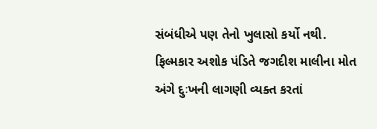સંબંધીએ પણ તેનો ખુલાસો કર્યો નથી.
ફિલ્મકાર અશોક પંડિતે જગદીશ માલીના મોત અંગે દુઃખની લાગણી વ્યક્ત કરતાં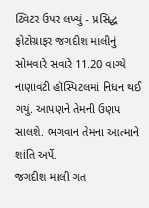ટ્વિટર ઉપર લખ્યું - પ્રસિદ્ધ ફોટોગ્રાફર જગદીશ માલીનું સોમવારે સવારે 11.20 વાગ્યે નાણાવટી હૉસ્પિટલમાં નિધન થઈ ગયું. આપણને તેમની ઉણપ સાલશે. ભગવાન તેમના આત્માને શાંતિ અર્પે.
જગદીશ માલી ગત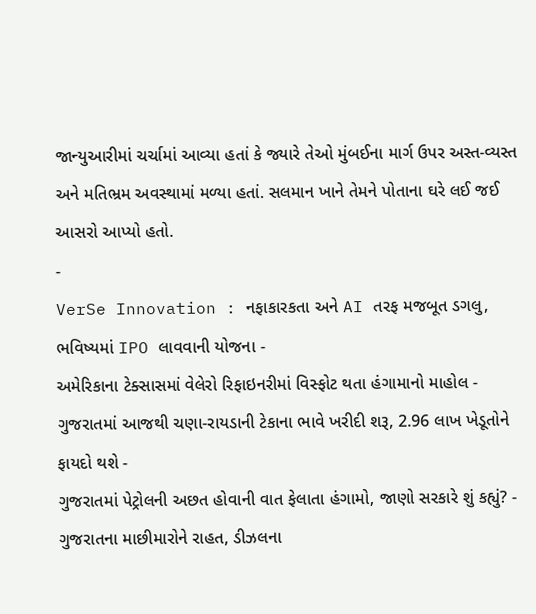જાન્યુઆરીમાં ચર્ચામાં આવ્યા હતાં કે જ્યારે તેઓ મુંબઈના માર્ગ ઉપર અસ્ત-વ્યસ્ત અને મતિભ્રમ અવસ્થામાં મળ્યા હતાં. સલમાન ખાને તેમને પોતાના ઘરે લઈ જઈ આસરો આપ્યો હતો.
-
VerSe Innovation : નફાકારકતા અને AI તરફ મજબૂત ડગલુ, ભવિષ્યમાં IPO લાવવાની યોજના -
અમેરિકાના ટેક્સાસમાં વેલેરો રિફાઇનરીમાં વિસ્ફોટ થતા હંગામાનો માહોલ -
ગુજરાતમાં આજથી ચણા-રાયડાની ટેકાના ભાવે ખરીદી શરૂ, 2.96 લાખ ખેડૂતોને ફાયદો થશે -
ગુજરાતમાં પેટ્રોલની અછત હોવાની વાત ફેલાતા હંગામો, જાણો સરકારે શું કહ્યું? -
ગુજરાતના માછીમારોને રાહત, ડીઝલના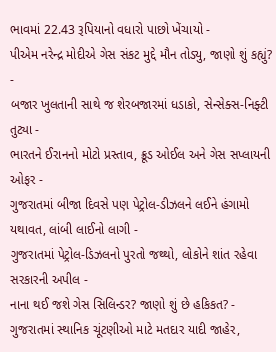ભાવમાં 22.43 રૂપિયાનો વધારો પાછો ખેંચાયો -
પીએમ નરેન્દ્ર મોદીએ ગેસ સંકટ મુદ્દે મૌન તોડ્યુ, જાણો શું કહ્યું? -
બજાર ખુલતાની સાથે જ શેરબજારમાં ધડાકો, સેન્સેક્સ-નિફ્ટી તુટ્યા -
ભારતને ઈરાનનો મોટો પ્રસ્તાવ, ક્રૂડ ઓઈલ અને ગેસ સપ્લાયની ઓફર -
ગુજરાતમાં બીજા દિવસે પણ પેટ્રોલ-ડીઝલને લઈને હંગામો યથાવત, લાંબી લાઈનો લાગી -
ગુજરાતમાં પેટ્રોલ-ડિઝલનો પુરતો જથ્થો, લોકોને શાંત રહેવા સરકારની અપીલ -
નાના થઈ જશે ગેસ સિલિન્ડર? જાણો શું છે હકિકત? -
ગુજરાતમાં સ્થાનિક ચૂંટણીઓ માટે મતદાર યાદી જાહેર,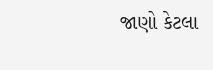જાણો કેટલા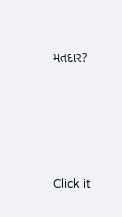મતદાર?






Click it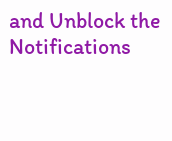and Unblock the Notifications